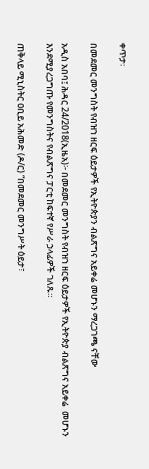ቀጥታ፡

በመደመር መንግስት የብዝኀ ዘርፍ ዕይታዎች የኢትዮጵያን ብልጽግና አይቀሬ መሆኑን ማረጋገጫ ናቸው

አዲስ አበባ፤ ሕዳር 24/2018(ኢዜአ)፦ በመደመር መንግስት የብዝኀ ዘርፍ ዕይታዎች የኢትዮጵያ ብልጽግና አይቀሬ  መሆኑን እንደሚያረጋግጡ የመንግስትና የብልጽግና ፓርቲ ከፍተኛ የሥራ ኃላፊዎች ገለጹ።

ጠቅላይ ሚኒስትር ዐቢይ አሕመድ (ዶ/ር) “በመደመር መንግሥት ዕይታ፣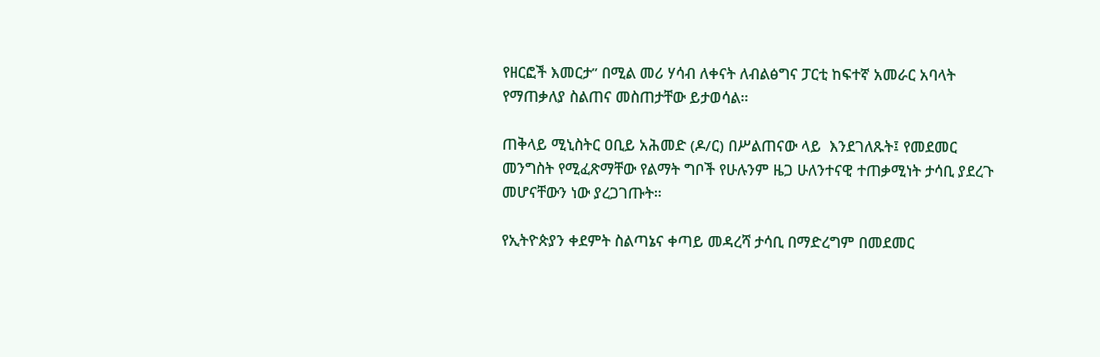የዘርፎች እመርታ” በሚል መሪ ሃሳብ ለቀናት ለብልፅግና ፓርቲ ከፍተኛ አመራር አባላት የማጠቃለያ ስልጠና መስጠታቸው ይታወሳል።

ጠቅላይ ሚኒስትር ዐቢይ አሕመድ (ዶ/ር) በሥልጠናው ላይ  እንደገለጹት፤ የመደመር መንግስት የሚፈጽማቸው የልማት ግቦች የሁሉንም ዜጋ ሁለንተናዊ ተጠቃሚነት ታሳቢ ያደረጉ መሆናቸውን ነው ያረጋገጡት።

የኢትዮጵያን ቀደምት ስልጣኔና ቀጣይ መዳረሻ ታሳቢ በማድረግም በመደመር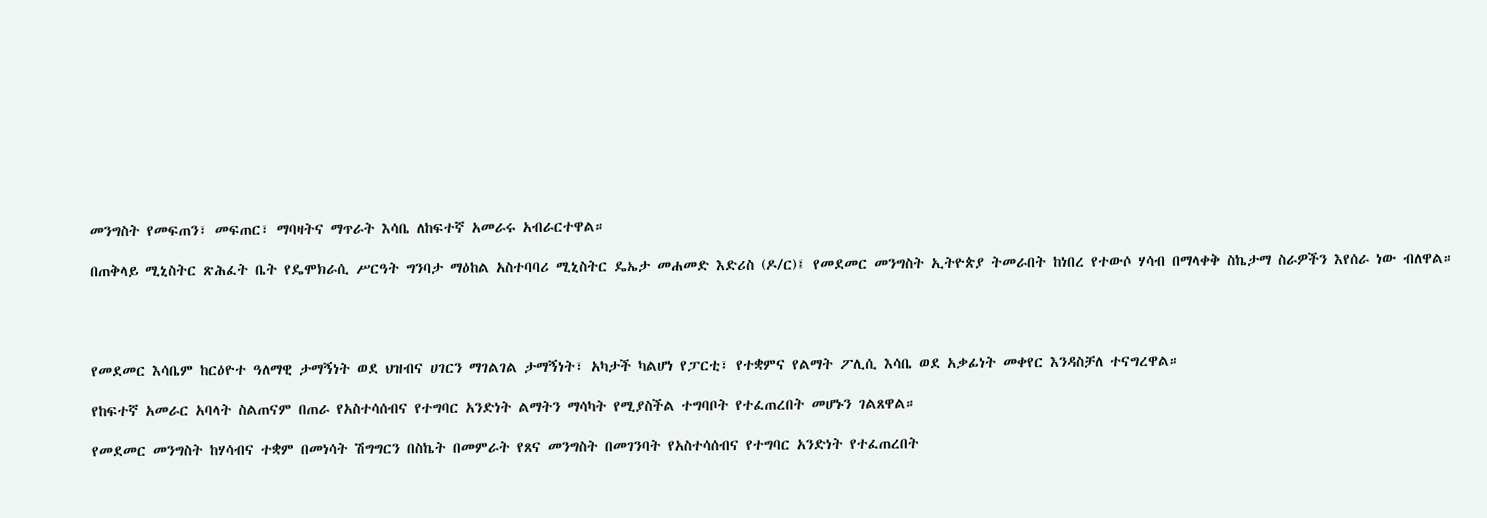መንግስት የመፍጠን፣ መፍጠር፣ ማባዛትና ማጥራት እሳቤ ለከፍተኛ አመራሩ አብራርተዋል።

በጠቅላይ ሚኒስትር ጽሕፈት ቤት የዴሞክራሲ ሥርዓት ግንባታ ማዕከል አስተባባሪ ሚኒስትር ዴኤታ መሐመድ እድሪስ (ዶ/ር)፤ የመደመር መንግስት ኢትዮጵያ ትመራበት ከነበረ የተውሶ ሃሳብ በማላቀቅ ስኬታማ ስራዎችን እየሰራ ነው ብለዋል።




የመደመር እሳቤም ከርዕዮተ ዓለማዊ ታማኝነት ወደ ህዝብና ሀገርን ማገልገል ታማኝነት፣ አካታች ካልሆነ የፓርቲ፣ የተቋምና የልማት ፖሊሲ እሳቤ ወደ አቃፊነት መቀየር እንዳስቻለ ተናግረዋል።

የከፍተኛ አመራር አባላት ስልጠናም በጠራ የአስተሳሰብና የተግባር አንድነት ልማትን ማሳካት የሚያስችል ተግባቦት የተፈጠረበት መሆኑን ገልጸዋል።

የመደመር መንግስት ከሃሳብና ተቋም በመነሳት ሽግግርን በስኬት በመምራት የጸና መንግስት በመገንባት የአስተሳሰብና የተግባር አንድነት የተፈጠረበት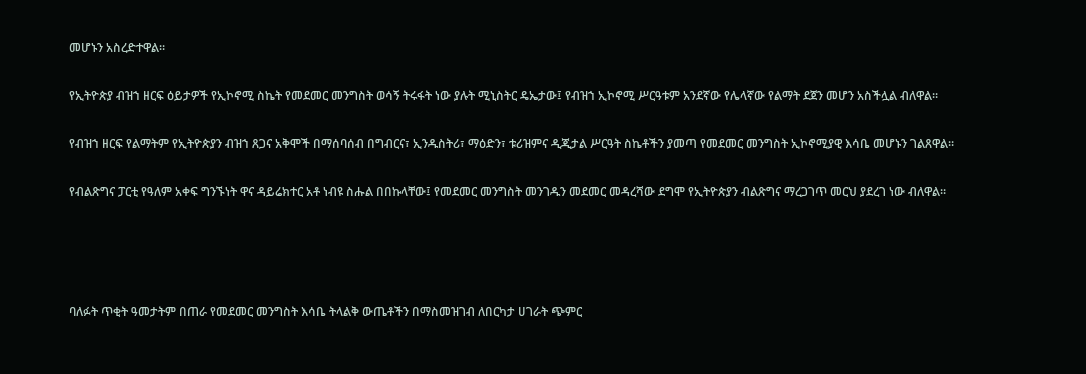መሆኑን አስረድተዋል።

የኢትዮጵያ ብዝኀ ዘርፍ ዕይታዎች የኢኮኖሚ ስኬት የመደመር መንግስት ወሳኝ ትሩፋት ነው ያሉት ሚኒስትር ዴኤታው፤ የብዝኀ ኢኮኖሚ ሥርዓቱም አንደኛው የሌላኛው የልማት ደጀን መሆን አስችሏል ብለዋል።

የብዝኀ ዘርፍ የልማትም የኢትዮጵያን ብዝኀ ጸጋና አቅሞች በማሰባሰብ በግብርና፣ ኢንዱስትሪ፣ ማዕድን፣ ቱሪዝምና ዲጂታል ሥርዓት ስኬቶችን ያመጣ የመደመር መንግስት ኢኮኖሚያዊ እሳቤ መሆኑን ገልጸዋል።

የብልጽግና ፓርቲ የዓለም አቀፍ ግንኙነት ዋና ዳይሬክተር አቶ ነብዩ ስሑል በበኩላቸው፤ የመደመር መንግስት መንገዱን መደመር መዳረሻው ደግሞ የኢትዮጵያን ብልጽግና ማረጋገጥ መርህ ያደረገ ነው ብለዋል።




ባለፉት ጥቂት ዓመታትም በጠራ የመደመር መንግስት እሳቤ ትላልቅ ውጤቶችን በማስመዝገብ ለበርካታ ሀገራት ጭምር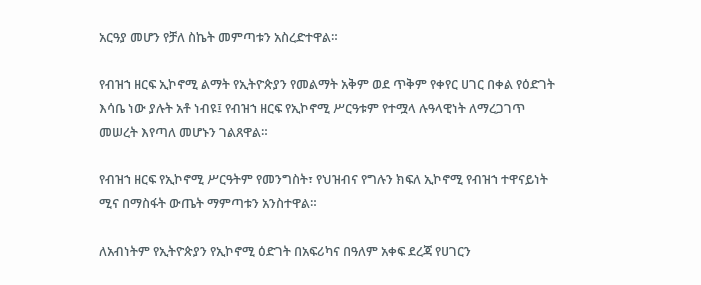አርዓያ መሆን የቻለ ስኬት መምጣቱን አስረድተዋል።

የብዝኀ ዘርፍ ኢኮኖሚ ልማት የኢትዮጵያን የመልማት አቅም ወደ ጥቅም የቀየር ሀገር በቀል የዕድገት እሳቤ ነው ያሉት አቶ ነብዩ፤ የብዝኀ ዘርፍ የኢኮኖሚ ሥርዓቱም የተሟላ ሉዓላዊነት ለማረጋገጥ መሠረት እየጣለ መሆኑን ገልጸዋል።

የብዝኀ ዘርፍ የኢኮኖሚ ሥርዓትም የመንግስት፣ የህዝብና የግሉን ክፍለ ኢኮኖሚ የብዝኀ ተዋናይነት ሚና በማስፋት ውጤት ማምጣቱን አንስተዋል።

ለአብነትም የኢትዮጵያን የኢኮኖሚ ዕድገት በአፍሪካና በዓለም አቀፍ ደረጃ የሀገርን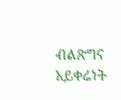ብልጽግና አይቀሬነት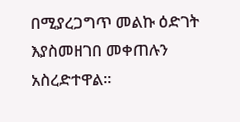በሚያረጋግጥ መልኩ ዕድገት እያስመዘገበ መቀጠሉን አስረድተዋል።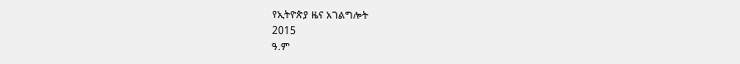የኢትዮጵያ ዜና አገልግሎት
2015
ዓ.ም